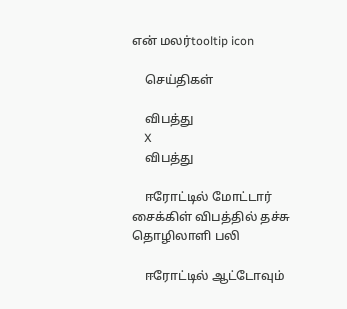என் மலர்tooltip icon

    செய்திகள்

    விபத்து
    X
    விபத்து

    ஈரோட்டில் மோட்டார் சைக்கிள் விபத்தில் தச்சு தொழிலாளி பலி

    ஈரோட்டில் ஆட்டோவும்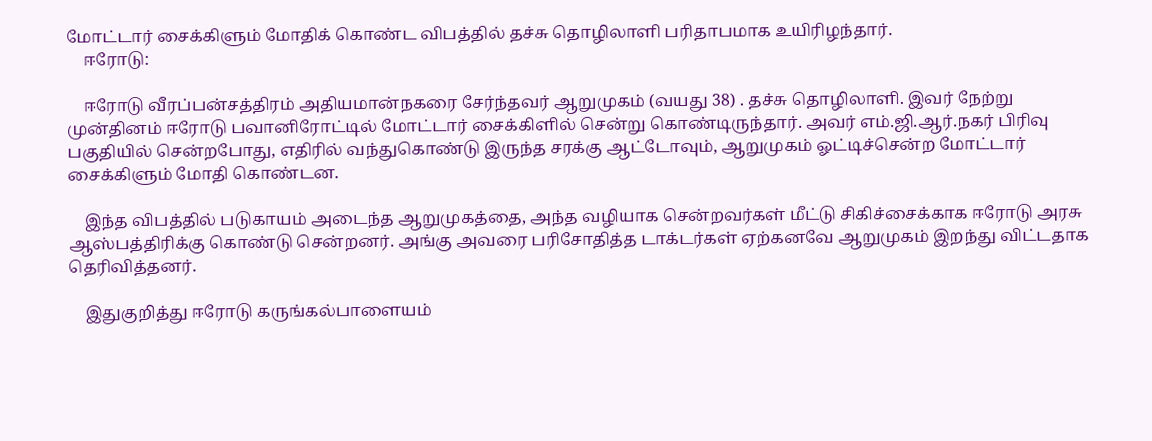மோட்டார் சைக்கிளும் மோதிக் கொண்ட விபத்தில் தச்சு தொழிலாளி பரிதாபமாக உயிரிழந்தார்.
    ஈரோடு:

    ஈரோடு வீரப்பன்சத்திரம் அதியமான்நகரை சேர்ந்தவர் ஆறுமுகம் (வயது 38) . தச்சு தொழிலாளி. இவர் நேற்று முன்தினம் ஈரோடு பவானிரோட்டில் மோட்டார் சைக்கிளில் சென்று கொண்டிருந்தார். அவர் எம்.ஜி.ஆர்.நகர் பிரிவு பகுதியில் சென்றபோது, எதிரில் வந்துகொண்டு இருந்த சரக்கு ஆட்டோவும், ஆறுமுகம் ஓட்டிச்சென்ற மோட்டார் சைக்கிளும் மோதி கொண்டன.

    இந்த விபத்தில் படுகாயம் அடைந்த ஆறுமுகத்தை, அந்த வழியாக சென்றவர்கள் மீட்டு சிகிச்சைக்காக ஈரோடு அரசு ஆஸ்பத்திரிக்கு கொண்டு சென்றனர். அங்கு அவரை பரிசோதித்த டாக்டர்கள் ஏற்கனவே ஆறுமுகம் இறந்து விட்டதாக தெரிவித்தனர்.

    இதுகுறித்து ஈரோடு கருங்கல்பாளையம்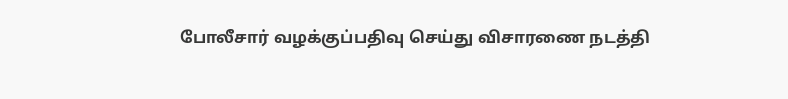போலீசார் வழக்குப்பதிவு செய்து விசாரணை நடத்தி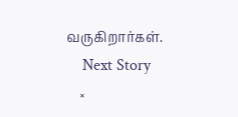வருகிறார்கள்.
    Next Story
    ×